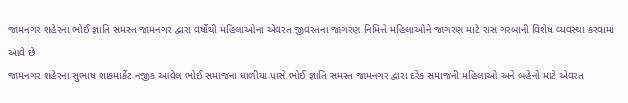જામનગર શહેરના ભોઈ જ્ઞાતિ સમસ્ત જામનગર દ્વારા વર્ષોથી મહિલાઓના એવરત જીવરતના જાગરણ નિમિત્તે મહિલાઓને જાગરણ માટે રાસ ગરબાની વિશેષ વ્યવસ્થા કરવામાં આવે છે
જામનગર શહેરના સુભાષ શાકમાર્કેટ નજીક આવેલ ભોઈ સમાજના ધાળીયા પાસે ભોઈ જ્ઞાતિ સમસ્ત જામનગર દ્વારા દરેક સમાજની મહિલાઓ અને બહેનો માટે એવરત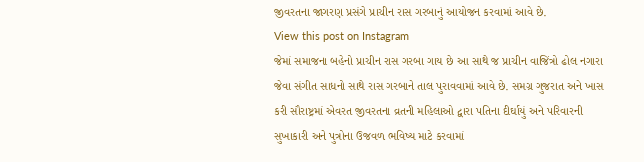જીવરતના જાગરણ પ્રસંગે પ્રાચીન રાસ ગરબાનું આયોજન કરવામાં આવે છે.
View this post on Instagram
જેમાં સમાજના બહેનો પ્રાચીન રાસ ગરબા ગાય છે આ સાથે જ પ્રાચીન વાજિંત્રો ઢોલ નગારા જેવા સંગીત સાધનો સાથે રાસ ગરબાને તાલ પુરાવવામાં આવે છે. સમગ્ર ગુજરાત અને ખાસ કરી સૌરાષ્ટ્રમાં એવરત જીવરતના વ્રતની મહિલાઓ દ્વારા પતિના દીર્ઘાયું અને પરિવારની સુખાકારી અને પુત્રોના ઉજવળ ભવિષ્ય માટે કરવામાં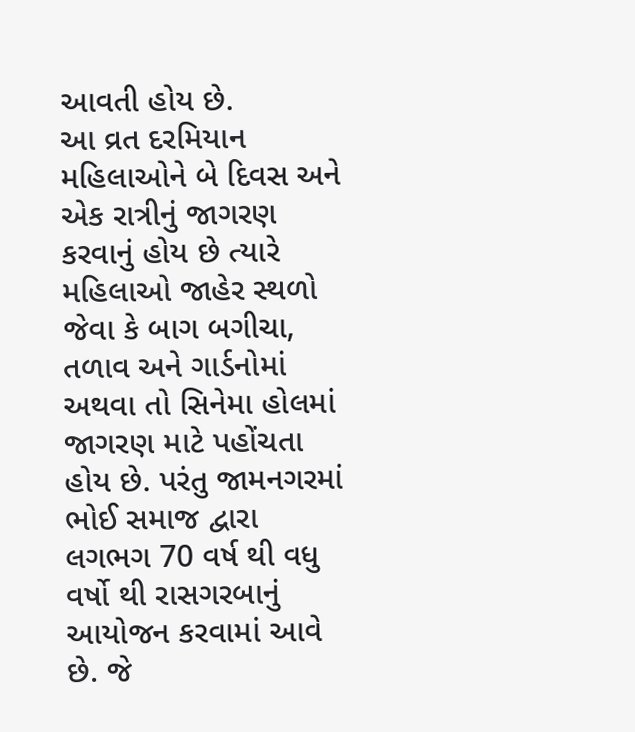આવતી હોય છે.
આ વ્રત દરમિયાન મહિલાઓને બે દિવસ અને એક રાત્રીનું જાગરણ કરવાનું હોય છે ત્યારે મહિલાઓ જાહેર સ્થળો જેવા કે બાગ બગીચા, તળાવ અને ગાર્ડનોમાં અથવા તો સિનેમા હોલમાં જાગરણ માટે પહોંચતા હોય છે. પરંતુ જામનગરમાં ભોઈ સમાજ દ્વારા લગભગ 70 વર્ષ થી વધુ વર્ષો થી રાસગરબાનું આયોજન કરવામાં આવે છે. જે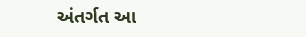અંતર્ગત આ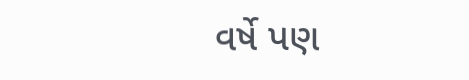વર્ષે પણ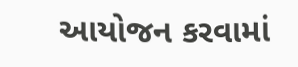આયોજન કરવામાં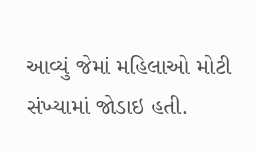આવ્યું જેમાં મહિલાઓ મોટી સંખ્યામાં જોડાઇ હતી.